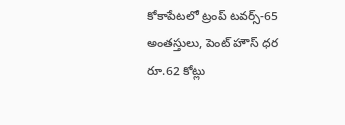కోకాపేటలో ట్రంప్ టవర్స్-65 అంతస్తులు, పెంట్ హౌస్ ధర రూ.62 కోట్లు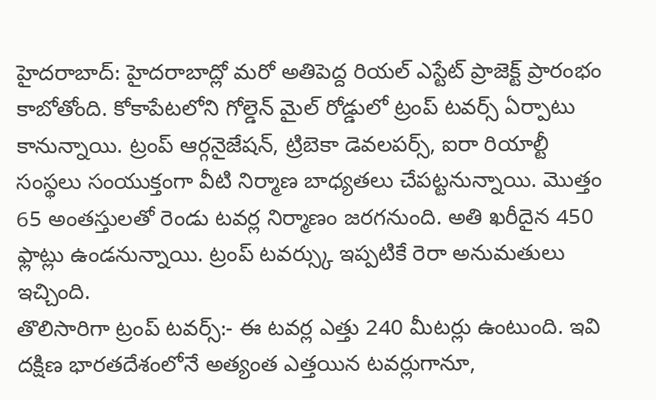హైదరాబాద్: హైదరాబాద్లో మరో అతిపెద్ద రియల్ ఎస్టేట్ ప్రాజెక్ట్ ప్రారంభం కాబోతోంది. కోకాపేటలోని గోల్డెన్ మైల్ రోడ్డులో ట్రంప్ టవర్స్ ఏర్పాటు కానున్నాయి. ట్రంప్ ఆర్గనైజేషన్, ట్రిబెకా డెవలపర్స్, ఐరా రియాల్టీ సంస్థలు సంయుక్తంగా వీటి నిర్మాణ బాధ్యతలు చేపట్టనున్నాయి. మొత్తం 65 అంతస్తులతో రెండు టవర్ల నిర్మాణం జరగనుంది. అతి ఖరీదైన 450 ఫ్లాట్లు ఉండనున్నాయి. ట్రంప్ టవర్స్కు ఇప్పటికే రెరా అనుమతులు ఇచ్చింది.
తొలిసారిగా ట్రంప్ టవర్స్:- ఈ టవర్ల ఎత్తు 240 మీటర్లు ఉంటుంది. ఇవి దక్షిణ భారతదేశంలోనే అత్యంత ఎత్తయిన టవర్లుగానూ,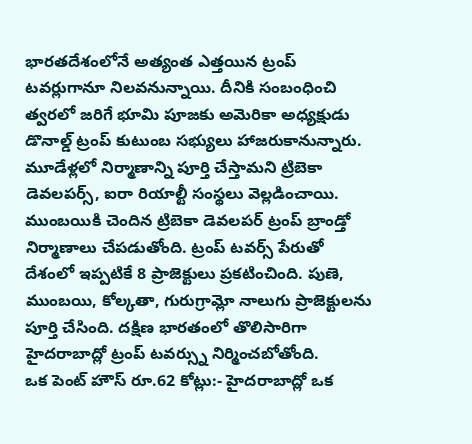భారతదేశంలోనే అత్యంత ఎత్తయిన ట్రంప్ టవర్లుగానూ నిలవనున్నాయి. దీనికి సంబంధించి త్వరలో జరిగే భూమి పూజకు అమెరికా అధ్యక్షుడు డొనాల్డ్ ట్రంప్ కుటుంబ సభ్యులు హాజరుకానున్నారు. మూడేళ్లలో నిర్మాణాన్ని పూర్తి చేస్తామని ట్రిబెకా డెవలపర్స్, ఐరా రియాల్టీ సంస్థలు వెల్లడించాయి. ముంబయికి చెందిన ట్రిబెకా డెవలపర్ ట్రంప్ బ్రాండ్తో నిర్మాణాలు చేపడుతోంది. ట్రంప్ టవర్స్ పేరుతో దేశంలో ఇప్పటికే 8 ప్రాజెక్టులు ప్రకటించింది. పుణె, ముంబయి, కోల్కతా, గురుగ్రామ్లో నాలుగు ప్రాజెక్టులను పూర్తి చేసింది. దక్షిణ భారతంలో తొలిసారిగా హైదరాబాద్లో ట్రంప్ టవర్స్ను నిర్మించబోతోంది.
ఒక పెంట్ హౌస్ రూ.62 కోట్లు:- హైదరాబాద్లో ఒక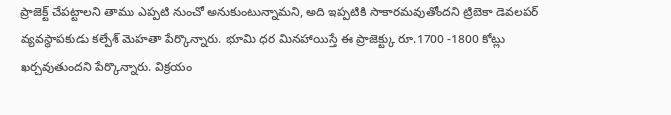ప్రాజెక్ట్ చేపట్టాలని తాము ఎప్పటి నుంచో అనుకుంటున్నామని, అది ఇప్పటికి సాకారమవుతోందని ట్రిబెకా డెవలపర్ వ్యవస్థాపకుడు కల్పేశ్ మెహతా పేర్కొన్నారు. భూమి ధర మినహాయిస్తే ఈ ప్రాజెక్ట్కు రూ.1700 -1800 కోట్లు ఖర్చవుతుందని పేర్కొన్నారు. విక్రయం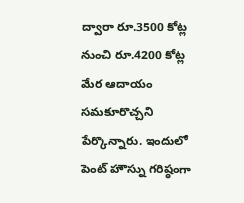ద్వారా రూ.3500 కోట్ల నుంచి రూ.4200 కోట్ల మేర ఆదాయం సమకూరొచ్చని పేర్కొన్నారు. ఇందులో పెంట్ హౌస్ను గరిష్ఠంగా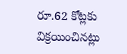రూ.62 కోట్లకు విక్రయించినట్లు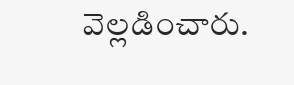వెల్లడించారు.